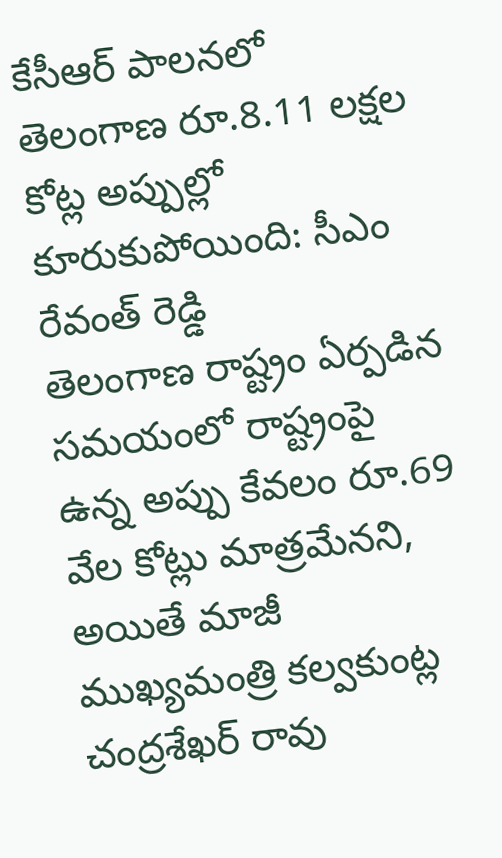కేసీఆర్ పాలనలో తెలంగాణ రూ.8.11 లక్షల కోట్ల అప్పుల్లో కూరుకుపోయింది: సీఎం రేవంత్ రెడ్డి
తెలంగాణ రాష్ట్రం ఏర్పడిన సమయంలో రాష్ట్రంపై ఉన్న అప్పు కేవలం రూ.69 వేల కోట్లు మాత్రమేనని, అయితే మాజీ ముఖ్యమంత్రి కల్వకుంట్ల చంద్రశేఖర్ రావు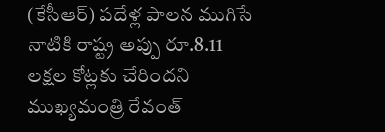(కేసీఆర్) పదేళ్ల పాలన ముగిసే నాటికి రాష్ట్ర అప్పు రూ.8.11 లక్షల కోట్లకు చేరిందని ముఖ్యమంత్రి రేవంత్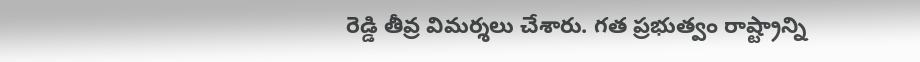రెడ్డి తీవ్ర విమర్శలు చేశారు. గత ప్రభుత్వం రాష్ట్రాన్ని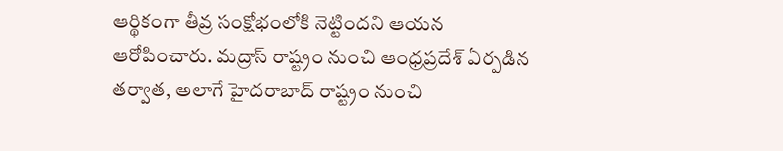ఆర్థికంగా తీవ్ర సంక్షోభంలోకి నెట్టిందని ఆయన ఆరోపించారు. మద్రాస్ రాష్ట్రం నుంచి ఆంధ్రప్రదేశ్ ఏర్పడిన తర్వాత, అలాగే హైదరాబాద్ రాష్ట్రం నుంచి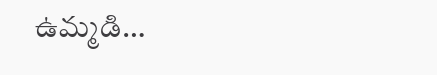ఉమ్మడి…